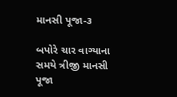માનસી પૂજા-૩

બપોરે ચાર વાગ્યાના સમયે ત્રીજી માનસી પૂજા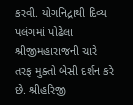કરવી. યોગનિદ્રાથી દિવ્ય પલંગમાં પોઢેલા શ્રીજીમહારાજની ચારે તરફ મુક્તો બેસી દર્શન કરે છે. શ્રીહરિજી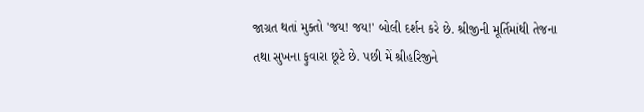જાગ્રત થતાં મુક્તો 'જય! જય!' બોલી દર્શન કરે છે. શ્રીજીની મૂર્તિમાંથી તેજના તથા સુખના ફુવારા છૂટે છે. પછી મેં શ્રીહરિજીને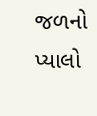જળનો પ્યાલો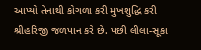આપ્યો તેનાથી કોગળા કરી મુખશુદ્ધિ કરી શ્રીહરિજી જળપાન કરે છે. પછી લીલા-સૂકા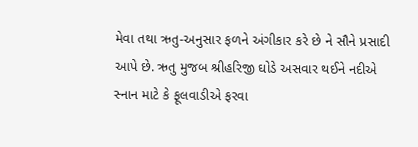મેવા તથા ઋતુ-અનુસાર ફળને અંગીકાર કરે છે ને સૌને પ્રસાદી આપે છે. ઋતુ મુજબ શ્રીહરિજી ઘોડે અસવાર થઈને નદીએ સ્નાન માટે કે ફૂલવાડીએ ફરવા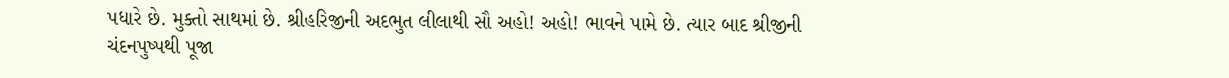પધારે છે. મુક્તો સાથમાં છે. શ્રીહરિજીની અદભુત લીલાથી સૌ અહો! અહો! ભાવને પામે છે. ત્યાર બાદ શ્રીજીની ચંદનપુષ્પથી પૂજા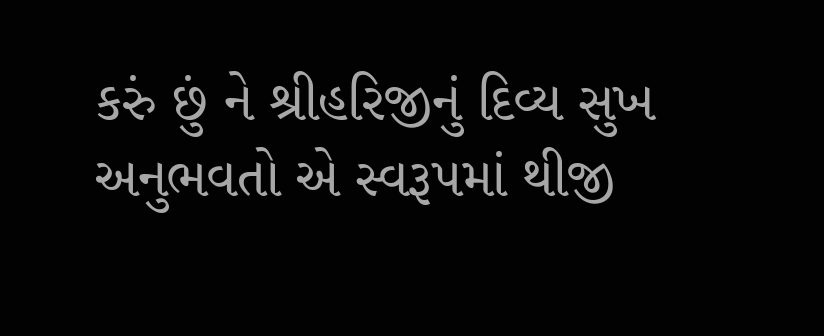કરું છું ને શ્રીહરિજીનું દિવ્ય સુખ અનુભવતો એ સ્વરૂપમાં થીજી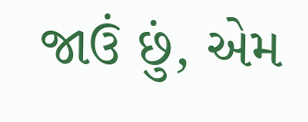જાઉં છું, એમ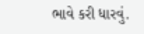ભાવે કરી ધારવું.